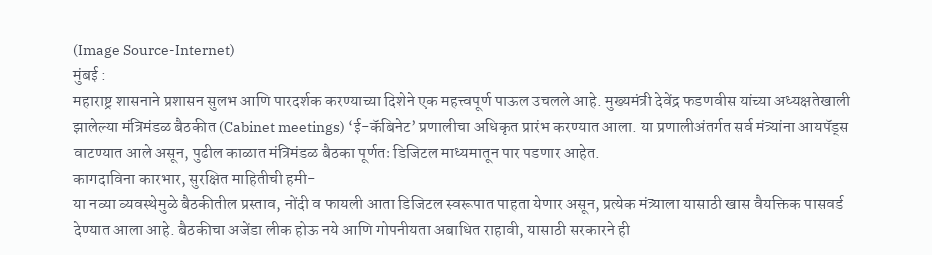(Image Source-Internet)
मुंबई :
महाराष्ट्र शासनाने प्रशासन सुलभ आणि पारदर्शक करण्याच्या दिशेने एक महत्त्वपूर्ण पाऊल उचलले आहे. मुख्यमंत्री देवेंद्र फडणवीस यांच्या अध्यक्षतेखाली झालेल्या मंत्रिमंडळ बैठकीत (Cabinet meetings) ‘ई-कॅबिनेट’ प्रणालीचा अधिकृत प्रारंभ करण्यात आला. या प्रणालीअंतर्गत सर्व मंत्र्यांना आयपॅड्स वाटण्यात आले असून, पुढील काळात मंत्रिमंडळ बैठका पूर्णतः डिजिटल माध्यमातून पार पडणार आहेत.
कागदाविना कारभार, सुरक्षित माहितीची हमी-
या नव्या व्यवस्थेमुळे बैठकीतील प्रस्ताव, नोंदी व फायली आता डिजिटल स्वरूपात पाहता येणार असून, प्रत्येक मंत्र्याला यासाठी खास वैयक्तिक पासवर्ड देण्यात आला आहे. बैठकीचा अजेंडा लीक होऊ नये आणि गोपनीयता अबाधित राहावी, यासाठी सरकारने ही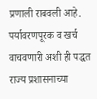प्रणाली राबवली आहे. पर्यावरणपूरक व खर्च वाचवणारी अशी ही पद्धत राज्य प्रशासनाच्या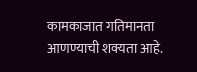कामकाजात गतिमानता आणण्याची शक्यता आहे.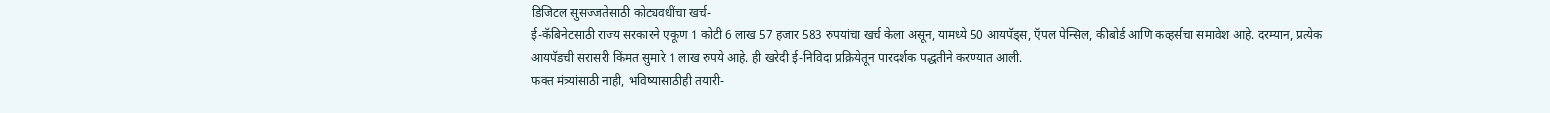डिजिटल सुसज्जतेसाठी कोट्यवधींचा खर्च-
ई-कॅबिनेटसाठी राज्य सरकारने एकूण 1 कोटी 6 लाख 57 हजार 583 रुपयांचा खर्च केला असून, यामध्ये 50 आयपॅड्स, ऍपल पेन्सिल, कीबोर्ड आणि कव्हर्सचा समावेश आहे. दरम्यान, प्रत्येक आयपॅडची सरासरी किंमत सुमारे 1 लाख रुपये आहे. ही खरेदी ई-निविदा प्रक्रियेतून पारदर्शक पद्धतीने करण्यात आली.
फक्त मंत्र्यांसाठी नाही, भविष्यासाठीही तयारी-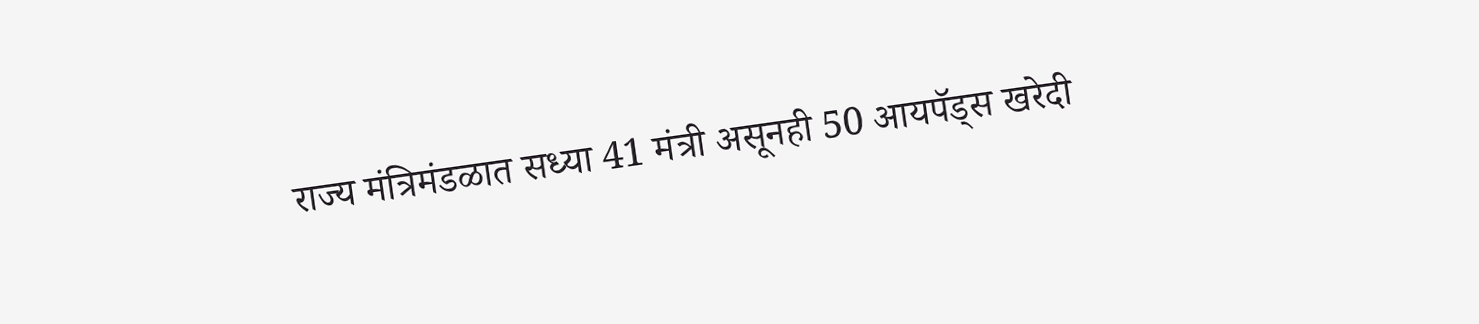राज्य मंत्रिमंडळात सध्या 41 मंत्री असूनही 50 आयपॅड्स खरेदी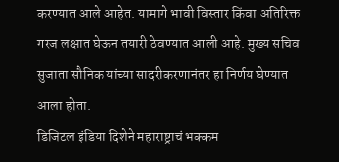करण्यात आले आहेत. यामागे भावी विस्तार किंवा अतिरिक्त गरज लक्षात घेऊन तयारी ठेवण्यात आली आहे. मुख्य सचिव सुजाता सौनिक यांच्या सादरीकरणानंतर हा निर्णय घेण्यात आला होता.
डिजिटल इंडिया दिशेने महाराष्ट्राचं भक्कम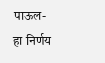पाऊल-
हा निर्णय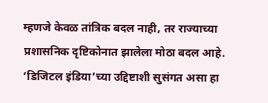म्हणजे केवळ तांत्रिक बदल नाही, तर राज्याच्या प्रशासनिक दृष्टिकोनात झालेला मोठा बदल आहे. ‘डिजिटल इंडिया’च्या उद्दिष्टाशी सुसंगत असा हा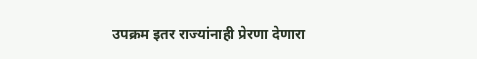उपक्रम इतर राज्यांनाही प्रेरणा देणारा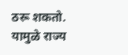ठरू शकतो. यामुळे राज्य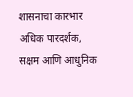शासनाचा कारभार अधिक पारदर्शक, सक्षम आणि आधुनिक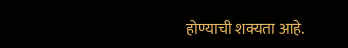होण्याची शक्यता आहे.